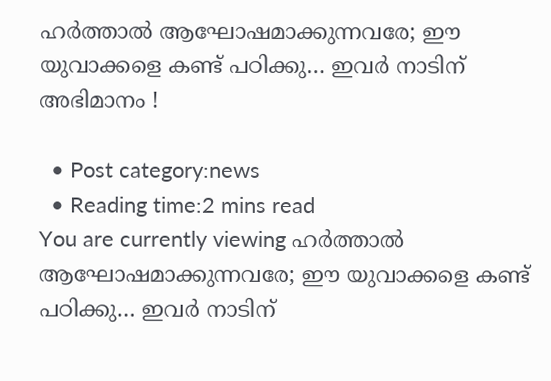ഹര്‍ത്താല്‍ ആഘോഷമാക്കുന്നവരേ; ഈ യുവാക്കളെ കണ്ട് പഠിക്കു… ഇവര്‍ നാടിന് അഭിമാനം !

  • Post category:news
  • Reading time:2 mins read
You are currently viewing ഹര്‍ത്താല്‍ ആഘോഷമാക്കുന്നവരേ; ഈ യുവാക്കളെ കണ്ട് പഠിക്കു… ഇവര്‍ നാടിന്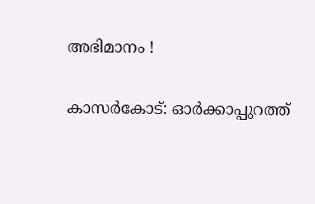അഭിമാനം !

കാസര്‍കോട്: ഓര്‍ക്കാപ്പുറത്ത്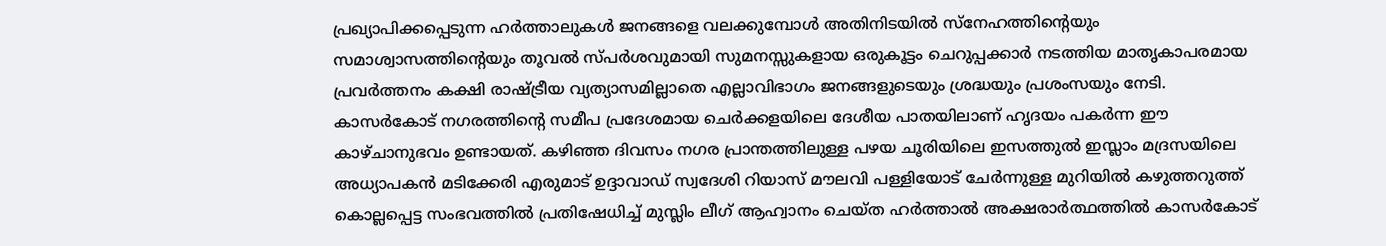പ്രഖ്യാപിക്കപ്പെടുന്ന ഹര്‍ത്താലുകള്‍ ജനങ്ങളെ വലക്കുമ്പോള്‍ അതിനിടയില്‍ സ്‌നേഹത്തിന്റെയും സമാശ്വാസത്തിന്റെയും തൂവല്‍ സ്പര്‍ശവുമായി സുമനസ്സുകളായ ഒരുകൂട്ടം ചെറുപ്പക്കാര്‍ നടത്തിയ മാതൃകാപരമായ പ്രവര്‍ത്തനം കക്ഷി രാഷ്ട്രീയ വ്യത്യാസമില്ലാതെ എല്ലാവിഭാഗം ജനങ്ങളുടെയും ശ്രദ്ധയും പ്രശംസയും നേടി. കാസര്‍കോട് നഗരത്തിന്റെ സമീപ പ്രദേശമായ ചെര്‍ക്കളയിലെ ദേശീയ പാതയിലാണ് ഹൃദയം പകര്‍ന്ന ഈ കാഴ്ചാനുഭവം ഉണ്ടായത്. കഴിഞ്ഞ ദിവസം നഗര പ്രാന്തത്തിലുള്ള പഴയ ചൂരിയിലെ ഇസത്തുല്‍ ഇസ്ലാം മദ്രസയിലെ അധ്യാപകന്‍ മടിക്കേരി എരുമാട് ഉദ്ദാവാഡ് സ്വദേശി റിയാസ് മൗലവി പള്ളിയോട് ചേര്‍ന്നുള്ള മുറിയില്‍ കഴുത്തറുത്ത് കൊല്ലപ്പെട്ട സംഭവത്തില്‍ പ്രതിഷേധിച്ച് മുസ്ലിം ലീഗ് ആഹ്വാനം ചെയ്ത ഹര്‍ത്താല്‍ അക്ഷരാര്‍ത്ഥത്തില്‍ കാസര്‍കോട്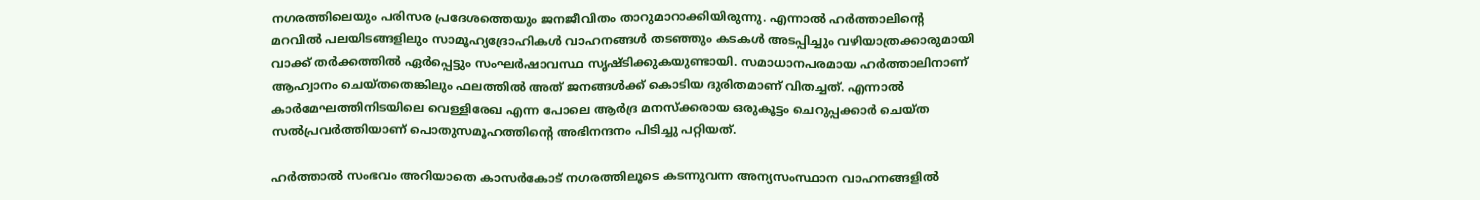നഗരത്തിലെയും പരിസര പ്രദേശത്തെയും ജനജീവിതം താറുമാറാക്കിയിരുന്നു. എന്നാല്‍ ഹര്‍ത്താലിന്റെ മറവില്‍ പലയിടങ്ങളിലും സാമൂഹ്യദ്രോഹികള്‍ വാഹനങ്ങള്‍ തടഞ്ഞും കടകള്‍ അടപ്പിച്ചും വഴിയാത്രക്കാരുമായി വാക്ക് തര്‍ക്കത്തില്‍ ഏര്‍പ്പെട്ടും സംഘര്‍ഷാവസ്ഥ സൃഷ്ടിക്കുകയുണ്ടായി. സമാധാനപരമായ ഹര്‍ത്താലിനാണ് ആഹ്വാനം ചെയ്തതെങ്കിലും ഫലത്തില്‍ അത് ജനങ്ങള്‍ക്ക് കൊടിയ ദുരിതമാണ് വിതച്ചത്. എന്നാല്‍ കാര്‍മേഘത്തിനിടയിലെ വെള്ളിരേഖ എന്ന പോലെ ആര്‍ദ്ര മനസ്‌ക്കരായ ഒരുകൂട്ടം ചെറുപ്പക്കാര്‍ ചെയ്ത സല്‍പ്രവര്‍ത്തിയാണ് പൊതുസമൂഹത്തിന്റെ അഭിനന്ദനം പിടിച്ചു പറ്റിയത്.

ഹര്‍ത്താല്‍ സംഭവം അറിയാതെ കാസര്‍കോട് നഗരത്തിലൂടെ കടന്നുവന്ന അന്യസംസ്ഥാന വാഹനങ്ങളില്‍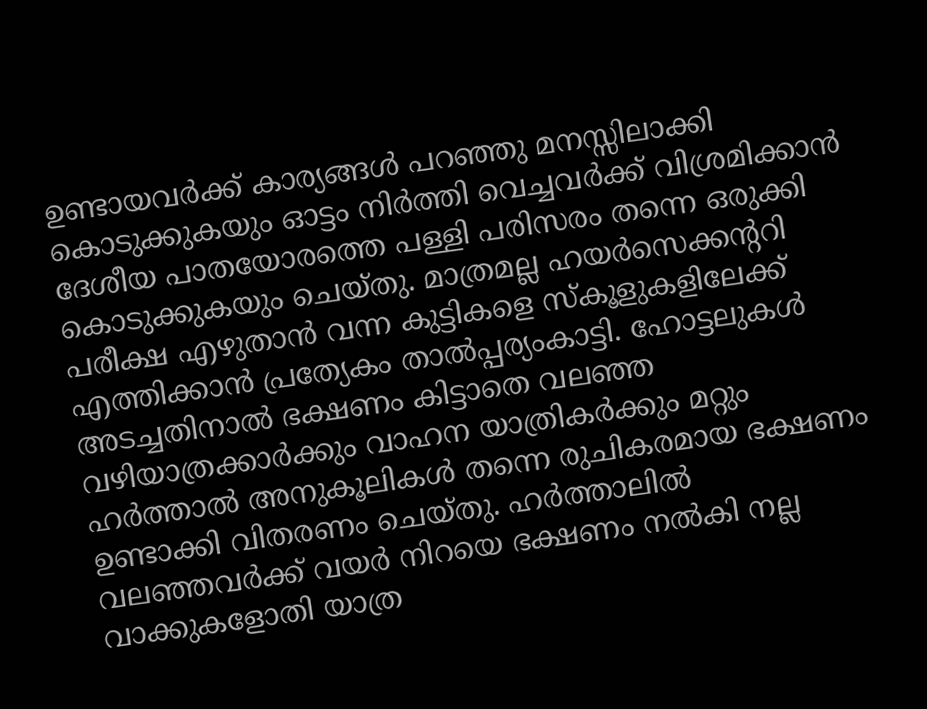ഉണ്ടായവര്‍ക്ക് കാര്യങ്ങള്‍ പറഞ്ഞു മനസ്സിലാക്കി കൊടുക്കുകയും ഓട്ടം നിര്‍ത്തി വെച്ചവര്‍ക്ക് വിശ്രമിക്കാന്‍ ദേശീയ പാതയോരത്തെ പള്ളി പരിസരം തന്നെ ഒരുക്കി കൊടുക്കുകയും ചെയ്തു. മാത്രമല്ല ഹയര്‍സെക്കന്ററി പരീക്ഷ എഴുതാന്‍ വന്ന കുട്ടികളെ സ്‌കൂളുകളിലേക്ക് എത്തിക്കാന്‍ പ്രത്യേകം താല്‍പ്പര്യംകാട്ടി. ഹോട്ടലുകള്‍ അടച്ചതിനാല്‍ ഭക്ഷണം കിട്ടാതെ വലഞ്ഞ വഴിയാത്രക്കാര്‍ക്കും വാഹന യാത്രികര്‍ക്കും മറ്റും ഹര്‍ത്താല്‍ അനുകൂലികള്‍ തന്നെ രുചികരമായ ഭക്ഷണം ഉണ്ടാക്കി വിതരണം ചെയ്തു. ഹര്‍ത്താലില്‍ വലഞ്ഞവര്‍ക്ക് വയര്‍ നിറയെ ഭക്ഷണം നല്‍കി നല്ല വാക്കുകളോതി യാത്ര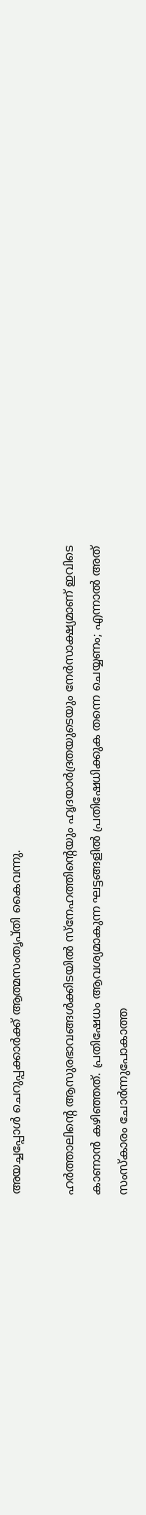അയച്ചപ്പോള്‍ ചെറുപ്പക്കാര്‍ക്ക് ആത്മസംതൃപ്തി കൈവന്നു.

ഹര്‍ത്താലിന്റെ ആസുരഭാവങ്ങള്‍ക്കിടയില്‍ സ്‌നേഹത്തിന്റെയും ഹൃദയാര്‍ദ്രതയുടെയും നേര്‍സാക്ഷ്യമാണ് ഇവിടെ കാണാന്‍ കഴിഞ്ഞത്. പ്രതിഷേധം ആവശ്യമാകുന്ന ഘട്ടങ്ങളില്‍ പ്രതിഷേധിക്കുക തന്നെ ചെയ്യണം; എന്നാല്‍ അത് സംസ്‌കാരം ചോര്‍ന്നുപോകാത്ത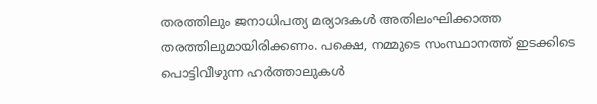തരത്തിലും ജനാധിപത്യ മര്യാദകള്‍ അതിലംഘിക്കാത്ത തരത്തിലുമായിരിക്കണം. പക്ഷെ, നമ്മുടെ സംസ്ഥാനത്ത് ഇടക്കിടെ പൊട്ടിവീഴുന്ന ഹര്‍ത്താലുകള്‍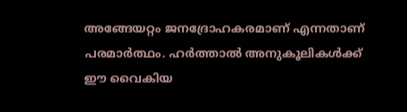അങ്ങേയറ്റം ജനദ്രോഹകരമാണ് എന്നതാണ് പരമാര്‍ത്ഥം. ഹര്‍ത്താല്‍ അനുകൂലികള്‍ക്ക് ഈ വൈകിയ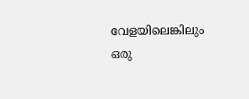വേളയിലെങ്കിലും ഒരു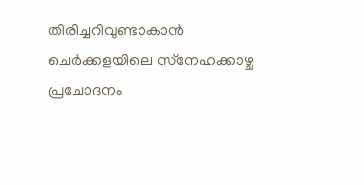തിരിച്ചറിവുണ്ടാകാന്‍ ചെര്‍ക്കളയിലെ സ്‌നേഹക്കാഴ്ച പ്രചോദനം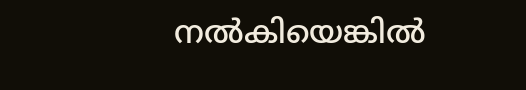നല്‍കിയെങ്കില്‍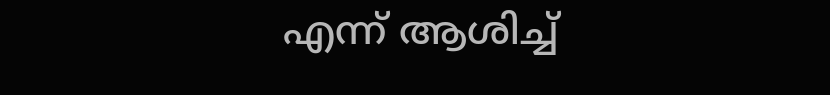എന്ന് ആശിച്ച്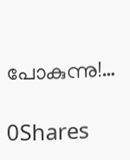പോകുന്നു!…

0Shares